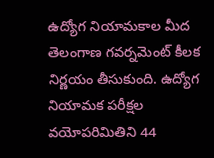ఉద్యోగ నియామకాల మీద తెలంగాణ గవర్నమెంట్ కీలక నిర్ణయం తీసుకుంది. ఉద్యోగ నియామక పరీక్షల వయోపరిమితిని 44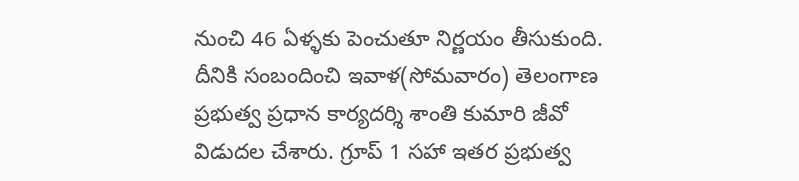నుంచి 46 ఏళ్ళకు పెంచుతూ నిర్ణయం తీసుకుంది. దీనికి సంబందించి ఇవాళ(సోమవారం) తెలంగాణ ప్రభుత్వ ప్రధాన కార్యదర్శి శాంతి కుమారి జీవో విడుదల చేశారు. గ్రూప్ 1 సహా ఇతర ప్రభుత్వ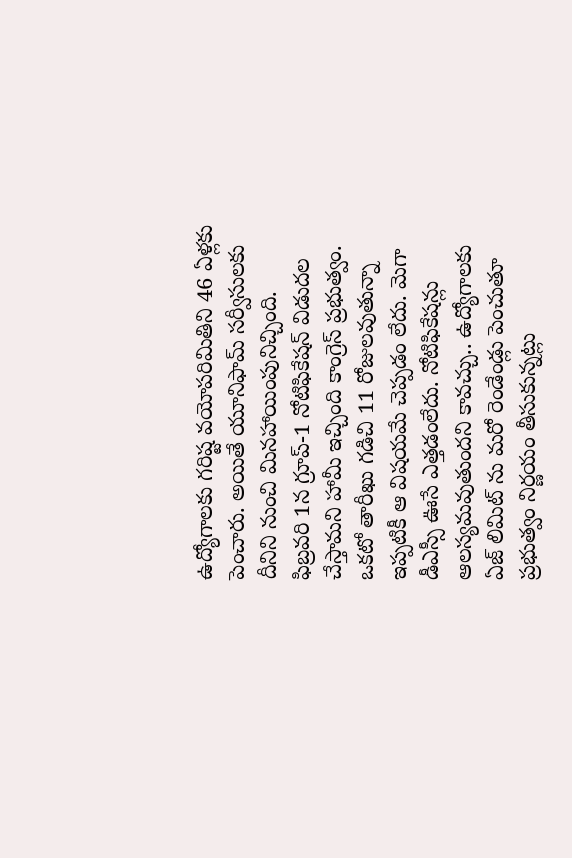ఉద్యోగాలకు గరిష్ట వయోపరిమితిని 46 ఏళ్లకు పెంచారు. అయితే యూనిఫామ్ సర్వీసులకు దీనిని నుంచి మినహాయింపునిచ్చింది.
ఫిబ్రవరి 1న గ్రూప్-1 నోటిఫికేషన్ విడుదల చేస్తామని హామీ ఇచ్చింది కాంగ్రెస్ ప్రభుత్వం. ఒకటో తారీఖు గడిచి 11 రోజులవుతున్నా ఇప్పటికీ ఆ విషయమే చెప్పడం లేదు. మెగా డీఎస్సీ ఊసే ఎత్తడంలేదు. నోటిఫికేషన్లు ఆలస్యమవుతుందని కావచ్చు.. ఉద్యోగాలకు ఏజ్ లిమిట్ ను మరో రెండేండ్లు పెంచుతూ ప్రభుత్వం నిర్ణయం తీసుకున్నట్లు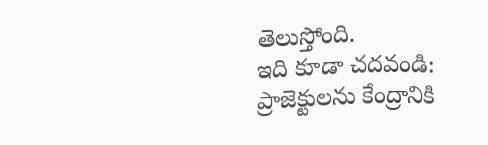తెలుస్తోంది.
ఇది కూడా చదవండి: ప్రాజెక్టులను కేంద్రానికి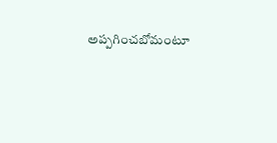అప్పగించబోమంటూ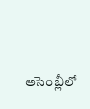అసెంబ్లీలో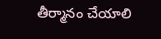తీర్మానం చేయాలి